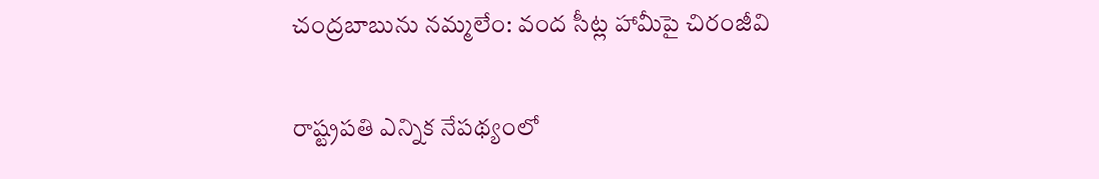చంద్రబాబును నమ్మలేం: వంద సీట్ల హామీపై చిరంజీవి

రాష్ట్రపతి ఎన్నిక నేపథ్యంలో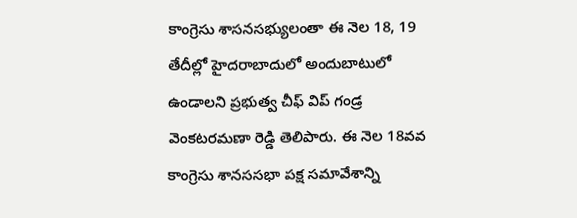కాంగ్రెసు శాసనసభ్యులంతా ఈ నెల 18, 19 తేదీల్లో హైదరాబాదులో అందుబాటులో ఉండాలని ప్రభుత్వ చీఫ్ విప్ గండ్ర వెంకటరమణా రెడ్డి తెలిపారు. ఈ నెల 18వవ కాంగ్రెసు శానససభా పక్ష సమావేశాన్ని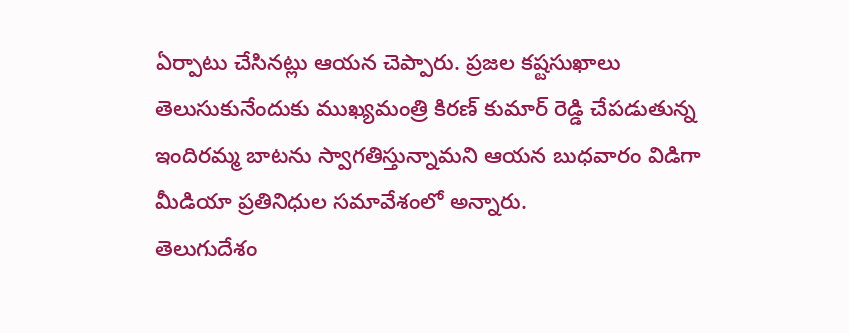ఏర్పాటు చేసినట్లు ఆయన చెప్పారు. ప్రజల కష్టసుఖాలు తెలుసుకునేందుకు ముఖ్యమంత్రి కిరణ్ కుమార్ రెడ్డి చేపడుతున్న ఇందిరమ్మ బాటను స్వాగతిస్తున్నామని ఆయన బుధవారం విడిగా మీడియా ప్రతినిధుల సమావేశంలో అన్నారు.
తెలుగుదేశం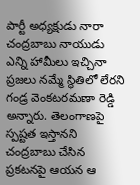పార్టీ అధ్యక్షుడు నారా చంద్రబాబు నాయుడు ఎన్ని హామీలు ఇచ్చినా ప్రజలు నమ్మే స్థితిలో లేరని గండ్ర వెంకటరమణా రెడ్డి అన్నారు. తెలంగాణపై స్పష్టత ఇస్తానని చంద్రబాబు చేసిన ప్రకటనపై ఆయన ఆ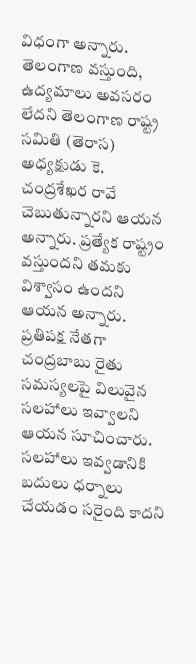విధంగా అన్నారు. తెలంగాణ వస్తుంది, ఉద్యమాలు అవసరం లేదని తెలంగాణ రాష్ట్ర సమితి (తెరాస) అధ్యక్షుడు కె. చంద్రశేఖర రావే చెబుతున్నారని ఆయన అన్నారు. ప్రత్యేక రాష్ట్రం వస్తుందని తమకు విశ్వాసం ఉందని ఆయన అన్నారు.
ప్రతిపక్ష నేతగా చంద్రబాబు రైతు సమస్యలపై విలువైన సలహాలు ఇవ్వాలని ఆయన సూచించారు. సలహాలు ఇవ్వడానికి బదులు ధర్నాలు చేయడం సరైంది కాదని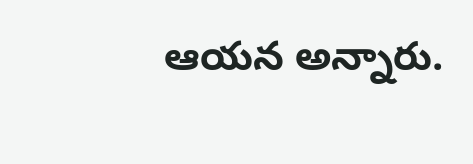ఆయన అన్నారు.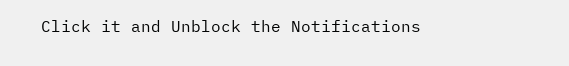Click it and Unblock the Notifications